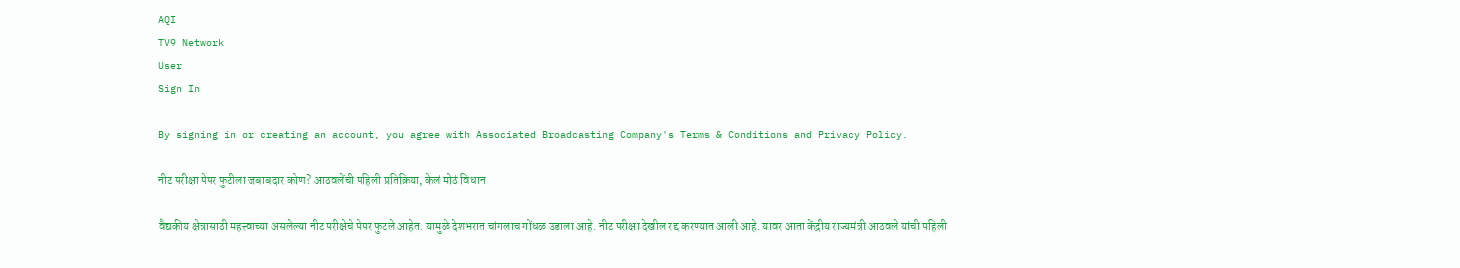AQI
TV9 Network
User
Sign In

By signing in or creating an account, you agree with Associated Broadcasting Company's Terms & Conditions and Privacy Policy.

नीट परीक्षा पेपर फुटीला जबाबदार कोण? आठवलेंची पहिली प्रतिक्रिया, केलं मोठं विधान

वैद्यकीय क्षेत्रासाठी महत्त्वाच्या असलेल्या नीट परीक्षेचे पेपर फुटले आहेत. यामुळे देशभरात चांगलाच गोंधळ उडाला आहे. नीट परीक्षा देखील रद्द करण्यात आली आहे. यावर आता केंद्रीय राज्यमंत्री आठवले यांची पहिली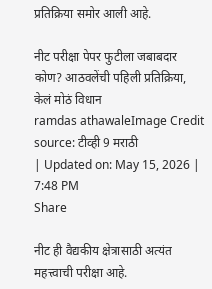प्रतिक्रिया समोर आली आहे.

नीट परीक्षा पेपर फुटीला जबाबदार कोण? आठवलेंची पहिली प्रतिक्रिया, केलं मोठं विधान
ramdas athawaleImage Credit source: टीव्ही 9 मराठी
| Updated on: May 15, 2026 | 7:48 PM
Share

नीट ही वैद्यकीय क्षेत्रासाठी अत्यंत महत्त्वाची परीक्षा आहे.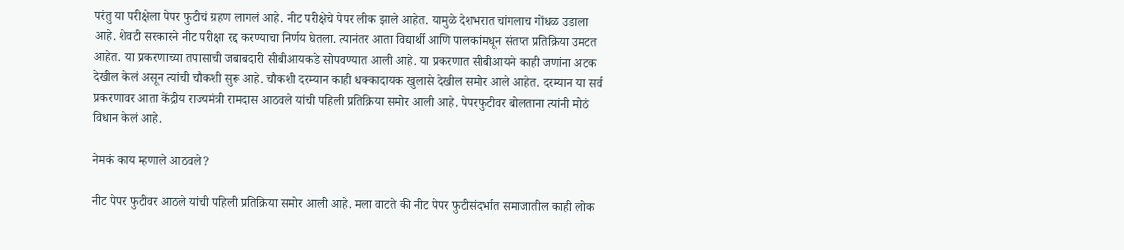परंतु या परीक्षेला पेपर फुटीचं ग्रहण लागलं आहे. नीट परीक्षेचे पेपर लीक झाले आहेत. यामुळे देशभरात चांगलाच गोंधळ उडाला आहे. शेवटी सरकारने नीट परीक्षा रद्द करण्याचा निर्णय घेतला. त्यानंतर आता विद्यार्थी आणि पालकांमधून संतप्त प्रतिक्रिया उमटत आहेत. या प्रकरणाच्या तपासाची जबाबदारी सीबीआयकडे सोपवण्यात आली आहे. या प्रकरणात सीबीआयने काही जणांना अटक देखील केलं असून त्यांची चौकशी सुरू आहे. चौकशी दरम्यान काही धक्कादायक खुलासे देखील समोर आले आहेत. दरम्यान या सर्व प्रकरणावर आता केंद्रीय राज्यमंत्री रामदास आठवले यांची पहिली प्रतिक्रिया समोर आली आहे. पेपरफुटीवर बोलताना त्यांनी मोठं विधान केलं आहे.

नेमकं काय म्हणाले आठवले?

नीट पेपर फुटीवर आठले यांची पहिली प्रतिक्रिया समोर आली आहे. मला वाटते की नीट पेपर फुटीसंदर्भात समाजातील काही लोक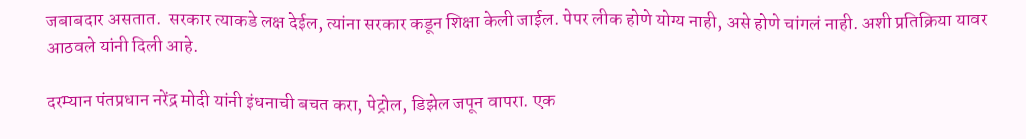जबाबदार असतात.  सरकार त्याकडे लक्ष देईल, त्यांना सरकार कडून शिक्षा केली जाईल. पेपर लीक होणे योग्य नाही, असे होणे चांगलं नाही. अशी प्रतिक्रिया यावर आठवले यांनी दिली आहे.

दरम्यान पंतप्रधान नरेंद्र मोदी यांनी इंधनाची बचत करा, पेट्रोल, डिझेल जपून वापरा. एक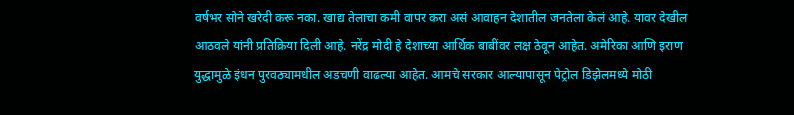वर्षभर सोने खरेदी करू नका. खाद्य तेलाचा कमी वापर करा असं आवाहन देशातील जनतेला केलं आहे. यावर देखील आठवले यांनी प्रतिक्रिया दिली आहे. नरेंद्र मोदी हे देशाच्या आर्थिक बाबींवर लक्ष ठेवून आहेत. अमेरिका आणि इराण युद्धामुळे इंधन पुरवठ्यामधील अडचणी वाढल्या आहेत. आमचे सरकार आल्यापासून पेट्रोल डिझेलमध्ये मोठी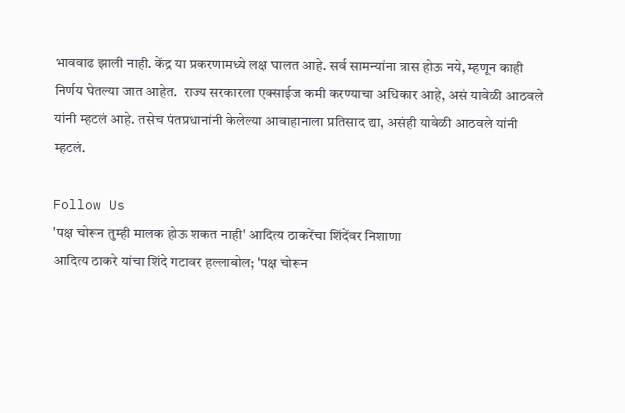भाववाढ झाली नाही. केंद्र या प्रकरणामध्ये लक्ष घालत आहे. सर्व सामन्यांना त्रास होऊ नये, म्हणून काही निर्णय घेतल्या जात आहेत.  राज्य सरकारला एक्साईज कमी करण्याचा अधिकार आहे, असं यावेळी आठवले यांनी म्हटलं आहे. तसेच पंतप्रधानांनी केलेल्या आवाहानाला प्रतिसाद द्या, असंही यावेळी आठवले यांनी म्हटलं.

Follow Us
'पक्ष चोरून तुम्ही मालक होऊ शकत नाही' आदित्य ठाकरेंचा शिंदेंवर निशाणा
आदित्य ठाकरे यांचा शिंदे गटावर हल्लाबोल; 'पक्ष चोरून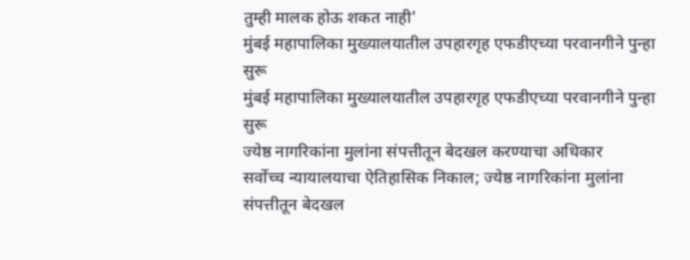तुम्ही मालक होऊ शकत नाही'
मुंबई महापालिका मुख्यालयातील उपहारगृह एफडीएच्या परवानगीने पुन्हा सुरू
मुंबई महापालिका मुख्यालयातील उपहारगृह एफडीएच्या परवानगीने पुन्हा सुरू
ज्येष्ठ नागरिकांना मुलांना संपत्तीतून बेदखल करण्याचा अधिकार
सर्वोच्च न्यायालयाचा ऐतिहासिक निकाल; ज्येष्ठ नागरिकांना मुलांना संपत्तीतून बेदखल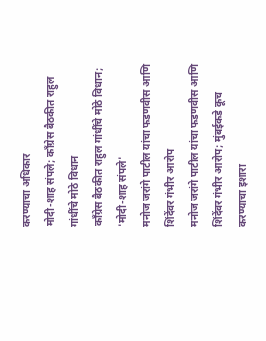करण्याचा अधिकार
मोदी-शाह संपले; काँग्रेस बैठकीत राहुल गांधींचे मोठे विधान
काँग्रेस बैठकीत राहुल गांधींचे मोठे विधान; 'मोदी-शाह संपले'
मनोज जरांगे पाटील यांचा फडणवीस आणि शिंदेंवर गंभीर आरोप
मनोज जरांगे पाटील यांचा फडणवीस आणि शिंदेंवर गंभीर आरोप; मुंबईकडे कूच करण्याचा इशारा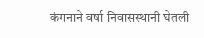कंगनाने वर्षा निवासस्थानी घेतली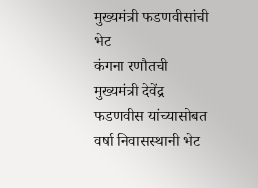मुख्यमंत्री फडणवीसांची भेट
कंगना रणौतची मुख्यमंत्री देवेंद्र फडणवीस यांच्यासोबत वर्षा निवासस्थानी भेट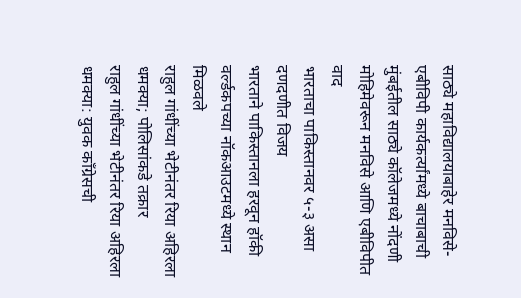साठ्ये महाविद्यालयाबाहेर मनविसे-एबीविपी कार्यकर्त्यांमध्ये बाचाबाची
मुंबईतील साठ्ये कॉलेजमध्ये नोंदणी मोहिमेवरून मनविसे आणि एबीविपीत वाद
भारताचा पाकिस्तानवर ५-३ असा दणदणीत विजय
भारताने पाकिस्तानला हरवून हॉकी वर्ल्डकपच्या नॉकआउटमध्ये स्थान मिळवले
राहुल गांधींच्या भेटीनंतर रिया अहिरला धमक्या; पोलिसांकडे तक्रार
राहुल गांधींच्या भेटीनंतर रिया अहिरला धमक्या: युवक काँग्रेसची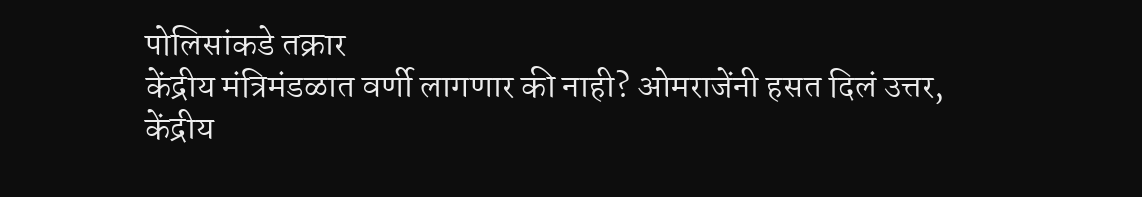पोलिसांकडे तक्रार
केंद्रीय मंत्रिमंडळात वर्णी लागणार की नाही? ओमराजेंनी हसत दिलं उत्तर,
केंद्रीय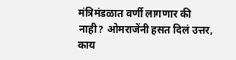मंत्रिमंडळात वर्णी लागणार की नाही? ओमराजेंनी हसत दिलं उत्तर, काय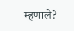म्हणाले?